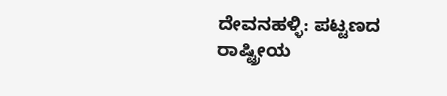ದೇವನಹಳ್ಳಿ: ಪಟ್ಟಣದ ರಾಷ್ಟ್ರೀಯ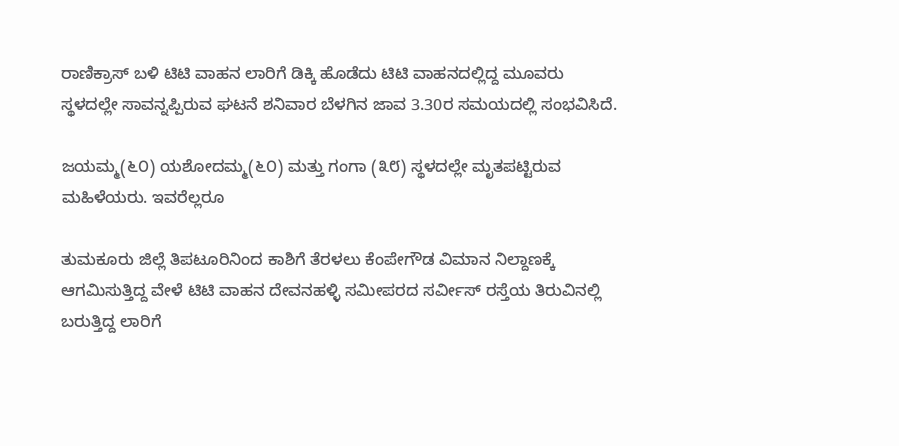ರಾಣಿಕ್ರಾಸ್ ಬಳಿ ಟಿಟಿ ವಾಹನ ಲಾರಿಗೆ ಡಿಕ್ಕಿ ಹೊಡೆದು ಟಿಟಿ ವಾಹನದಲ್ಲಿದ್ದ ಮೂವರು ಸ್ಥಳದಲ್ಲೇ ಸಾವನ್ನಪ್ಪಿರುವ ಘಟನೆ ಶನಿವಾರ ಬೆಳಗಿನ ಜಾವ 3.30ರ ಸಮಯದಲ್ಲಿ ಸಂಭವಿಸಿದೆ.

ಜಯಮ್ಮ(೬೦) ಯಶೋದಮ್ಮ(೬೦) ಮತ್ತು ಗಂಗಾ (೩೮) ಸ್ಥಳದಲ್ಲೇ ಮೃತಪಟ್ಟಿರುವ ಮಹಿಳೆಯರು. ಇವರೆಲ್ಲರೂ

ತುಮಕೂರು ಜಿಲ್ಲೆ ತಿಪಟೂರಿನಿಂದ ಕಾಶಿಗೆ ತೆರಳಲು ಕೆಂಪೇಗೌಡ ವಿಮಾನ ನಿಲ್ದಾಣಕ್ಕೆ ಆಗಮಿಸುತ್ತಿದ್ದ ವೇಳೆ ಟಿಟಿ ವಾಹನ ದೇವನಹಳ್ಳಿ ಸಮೀಪರದ ಸರ್ವೀಸ್ ರಸ್ತೆಯ ತಿರುವಿನಲ್ಲಿ ಬರುತ್ತಿದ್ದ ಲಾರಿಗೆ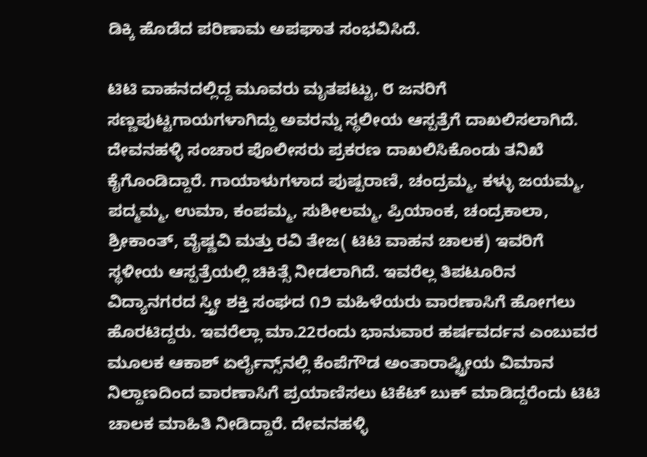ಡಿಕ್ಕಿ ಹೊಡೆದ ಪರಿಣಾಮ ಅಪಘಾತ ಸಂಭವಿಸಿದೆ.

ಟಿಟಿ ವಾಹನದಲ್ಲಿದ್ದ ಮೂವರು ಮೃತಪಟ್ಟು, ೮ ಜನರಿಗೆ ಸಣ್ಣಪುಟ್ಟಗಾಯಗಳಾಗಿದ್ದು ಅವರನ್ನು ಸ್ಥಲೀಯ ಆಸ್ಪತ್ರೆಗೆ ದಾಖಲಿಸಲಾಗಿದೆ. ದೇವನಹಳ್ಳಿ ಸಂಚಾರ ಪೊಲೀಸರು ಪ್ರಕರಣ ದಾಖಲಿಸಿಕೊಂಡು ತನಿಖೆ ಕೈಗೊಂಡಿದ್ದಾರೆ. ಗಾಯಾಳುಗಳಾದ ಪುಷ್ಪರಾಣಿ, ಚಂದ್ರಮ್ಮ, ಕಳ್ಳು ಜಯಮ್ಮ, ಪದ್ಮಮ್ಮ, ಉಮಾ, ಕಂಪಮ್ಮ, ಸುಶೀಲಮ್ಮ, ಪ್ರಿಯಾಂಕ, ಚಂದ್ರಕಾಲಾ, ಶ್ರೀಕಾಂತ್, ವೈಷ್ಣವಿ ಮತ್ತು ರವಿ ತೇಜ( ಟಿಟಿ ವಾಹನ ಚಾಲಕ) ಇವರಿಗೆ ಸ್ಥಳೀಯ ಆಸ್ಪತ್ರೆಯಲ್ಲಿ ಚಿಕಿತ್ಸೆ ನೀಡಲಾಗಿದೆ. ಇವರೆಲ್ಲ ತಿಪಟೂರಿನ ವಿದ್ಯಾನಗರದ ಸ್ತ್ರೀ ಶಕ್ತಿ ಸಂಘದ ೧೨ ಮಹಿಳೆಯರು ವಾರಣಾಸಿಗೆ ಹೋಗಲು ಹೊರಟಿದ್ದರು. ಇವರೆಲ್ಲಾ ಮಾ.22ರಂದು ಭಾನುವಾರ ಹರ್ಷವರ್ದನ ಎಂಬುವರ ಮೂಲಕ ಆಕಾಶ್ ಏರ್ಲೈನ್ಸ್‌ನಲ್ಲಿ ಕೆಂಪೆಗೌಡ ಅಂತಾರಾಷ್ಟ್ರೀಯ ವಿಮಾನ ನಿಲ್ದಾಣದಿಂದ ವಾರಣಾಸಿಗೆ ಪ್ರಯಾಣಿಸಲು ಟಿಕೆಟ್ ಬುಕ್ ಮಾಡಿದ್ದರೆಂದು ಟಿಟಿ ಚಾಲಕ ಮಾಹಿತಿ ನೀಡಿದ್ದಾರೆ. ದೇವನಹಳ್ಳಿ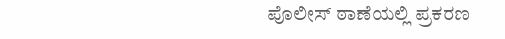ಪೊಲೀಸ್ ಠಾಣೆಯಲ್ಲಿ ಪ್ರಕರಣ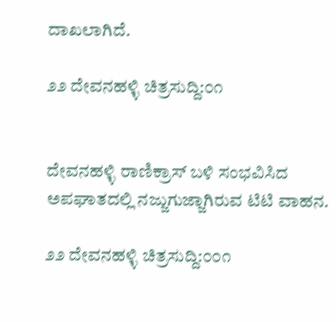ದಾಖಲಾಗಿದೆ.

೨೨ ದೇವನಹಳ್ಳಿ ಚಿತ್ರಸುದ್ದಿ:೦೧


ದೇವನಹಳ್ಳಿ ರಾಣಿಕ್ರಾಸ್ ಬಳಿ ಸಂಭವಿಸಿದ ಅಪಘಾತದಲ್ಲಿ ನಜ್ಜುಗುಜ್ಜಾಗಿರುವ ಟಿಟಿ ವಾಹನ.

೨೨ ದೇವನಹಳ್ಳಿ ಚಿತ್ರಸುದ್ದಿ:೦೦೧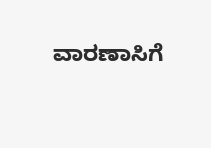ವಾರಣಾಸಿಗೆ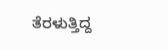ತೆರಳುತ್ತಿದ್ದ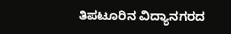ತಿಪಟೂರಿನ ವಿದ್ಯಾನಗರದ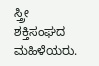ಸ್ತ್ರೀ ಶಕ್ತಿಸಂಘದ ಮಹಿಳೆಯರು.